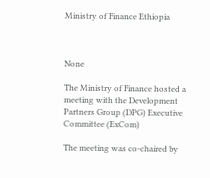Ministry of Finance Ethiopia



None

The Ministry of Finance hosted a meeting with the Development Partners Group (DPG) Executive Committee (ExCom)

The meeting was co-chaired by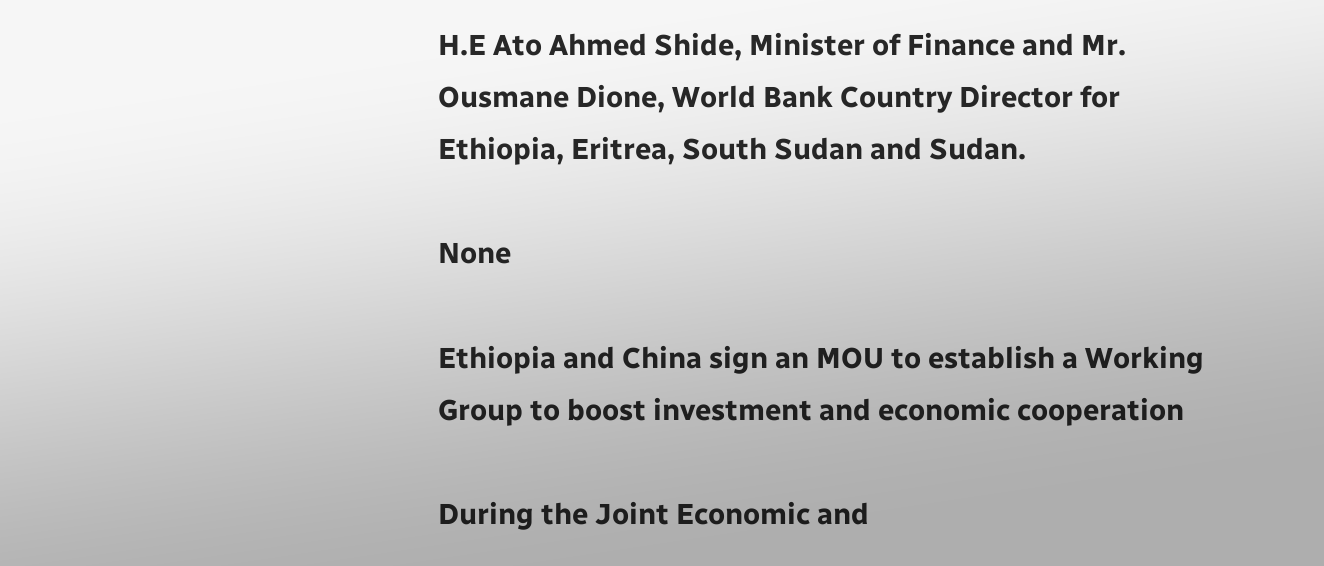H.E Ato Ahmed Shide, Minister of Finance and Mr. Ousmane Dione, World Bank Country Director for Ethiopia, Eritrea, South Sudan and Sudan.

None

Ethiopia and China sign an MOU to establish a Working Group to boost investment and economic cooperation

During the Joint Economic and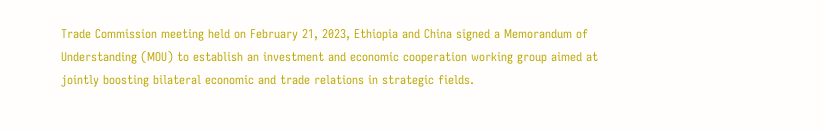Trade Commission meeting held on February 21, 2023, Ethiopia and China signed a Memorandum of Understanding (MOU) to establish an investment and economic cooperation working group aimed at jointly boosting bilateral economic and trade relations in strategic fields.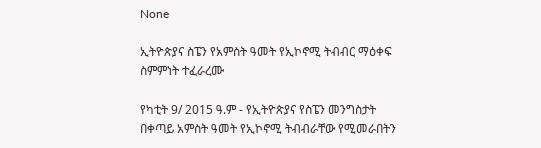None

ኢትዮጵያና ስፔን የአምስት ዓመት የኢኮኖሚ ትብብር ማዕቀፍ ስምምነት ተፈራረሙ

የካቲት 9/ 2015 ዓ.ም - የኢትዮጵያና የስፔን መንግስታት በቀጣይ አምስት ዓመት የኢኮኖሚ ትብብራቸው የሚመራበትን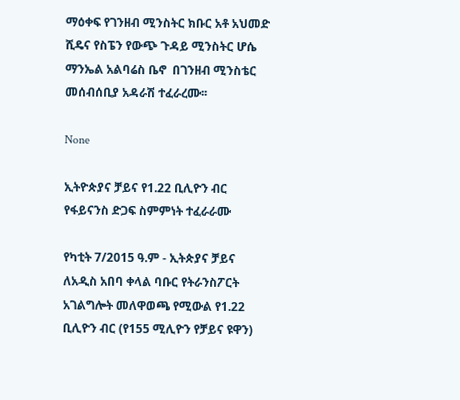ማዕቀፍ የገንዘብ ሚንስትር ክቡር አቶ አህመድ ሺዴና የስፔን የውጭ ጉዳይ ሚንስትር ሆሴ ማንኤል አልባሬስ ቤኖ  በገንዘብ ሚንስቴር መሰብሰቢያ አዳራሽ ተፈራረሙ፡፡

None

ኢትዮጵያና ቻይና የ1.22 ቢሊዮን ብር የፋይናንስ ድጋፍ ስምምነት ተፈራራሙ

የካቲት 7/2015 ዓ.ም - ኢትጵያና ቻይና ለአዲስ አበባ ቀላል ባቡር የትራንስፖርት አገልግሎት መለዋወጫ የሚውል የ1.22 ቢሊዮን ብር (የ155 ሚሊዮን የቻይና ዩዋን)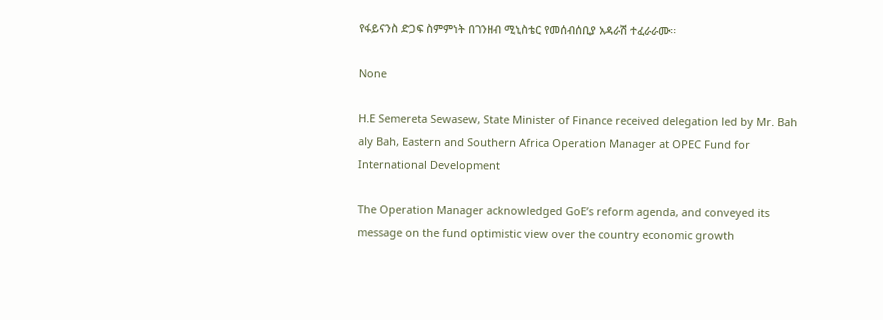የፋይናንስ ድጋፍ ስምምነት በገንዘብ ሚኒስቴር የመሰብሰቢያ አዳራሽ ተፈራራሙ፡፡

None

H.E Semereta Sewasew, State Minister of Finance received delegation led by Mr. Bah aly Bah, Eastern and Southern Africa Operation Manager at OPEC Fund for International Development

The Operation Manager acknowledged GoE’s reform agenda, and conveyed its message on the fund optimistic view over the country economic growth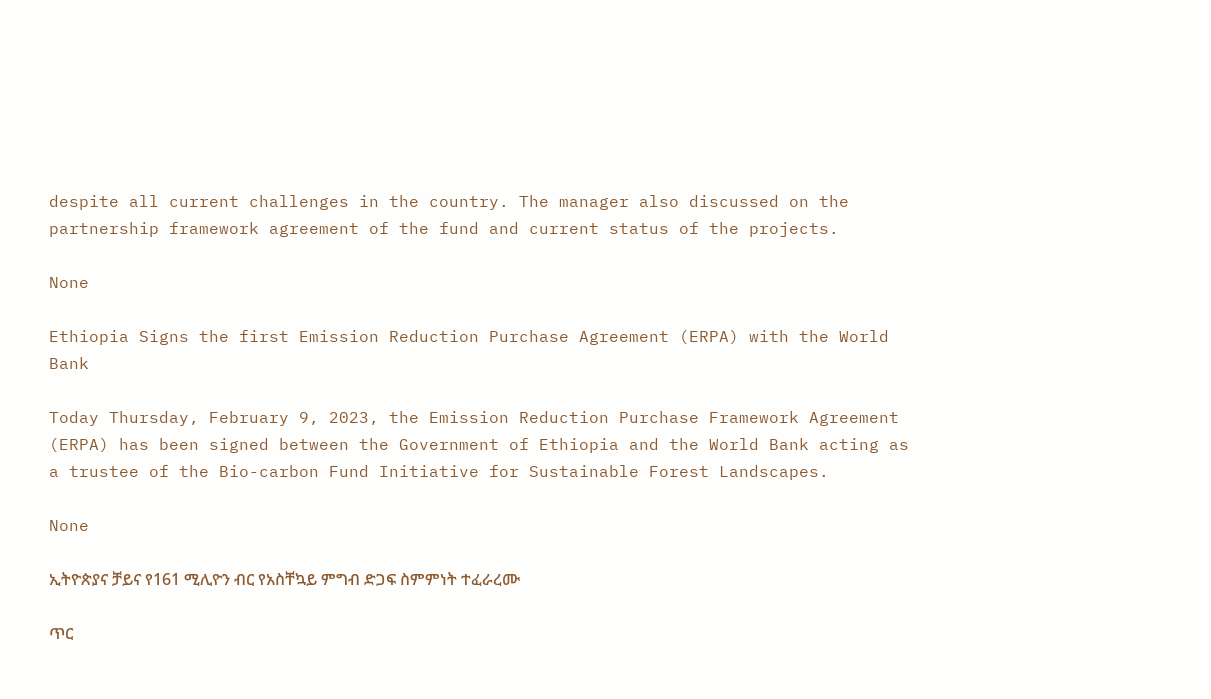despite all current challenges in the country. The manager also discussed on the partnership framework agreement of the fund and current status of the projects.

None

Ethiopia Signs the first Emission Reduction Purchase Agreement (ERPA) with the World Bank

Today Thursday, February 9, 2023, the Emission Reduction Purchase Framework Agreement (ERPA) has been signed between the Government of Ethiopia and the World Bank acting as a trustee of the Bio-carbon Fund Initiative for Sustainable Forest Landscapes.

None

ኢትዮጵያና ቻይና የ161 ሚሊዮን ብር የአስቸኳይ ምግብ ድጋፍ ስምምነት ተፈራረሙ

ጥር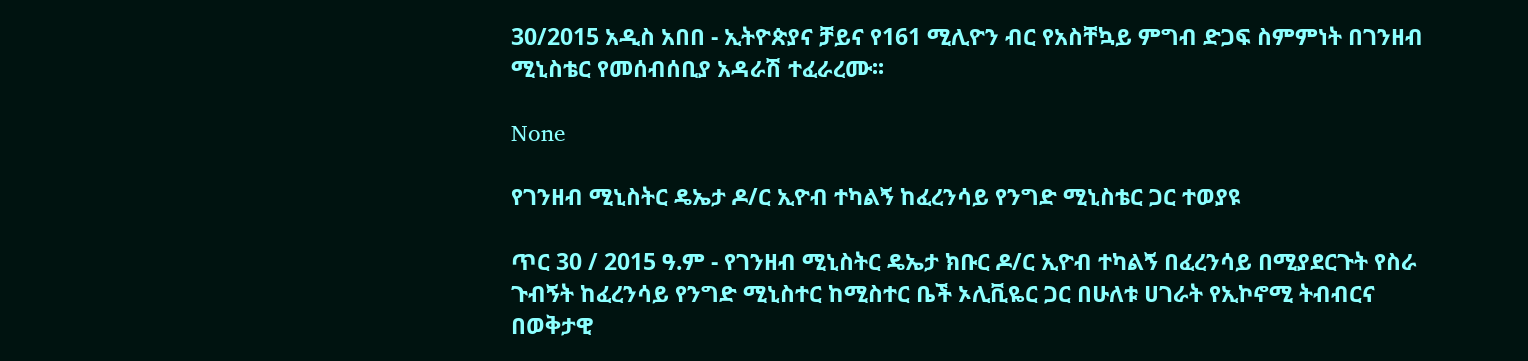30/2015 አዲስ አበበ - ኢትዮጵያና ቻይና የ161 ሚሊዮን ብር የአስቸኳይ ምግብ ድጋፍ ስምምነት በገንዘብ ሚኒስቴር የመሰብሰቢያ አዳራሽ ተፈራረሙ፡፡

None

የገንዘብ ሚኒስትር ዴኤታ ዶ/ር ኢዮብ ተካልኝ ከፈረንሳይ የንግድ ሚኒስቴር ጋር ተወያዩ

ጥር 30 / 2015 ዓ.ም - የገንዘብ ሚኒስትር ዴኤታ ክቡር ዶ/ር ኢዮብ ተካልኝ በፈረንሳይ በሚያደርጉት የስራ ጉብኝት ከፈረንሳይ የንግድ ሚኒስተር ከሚስተር ቤች ኦሊቪዬር ጋር በሁለቱ ሀገራት የኢኮኖሚ ትብብርና በወቅታዊ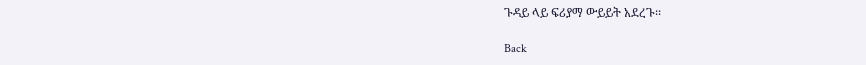ጉዳይ ላይ ፍሪያማ ውይይት አደረጉ፡፡

Back